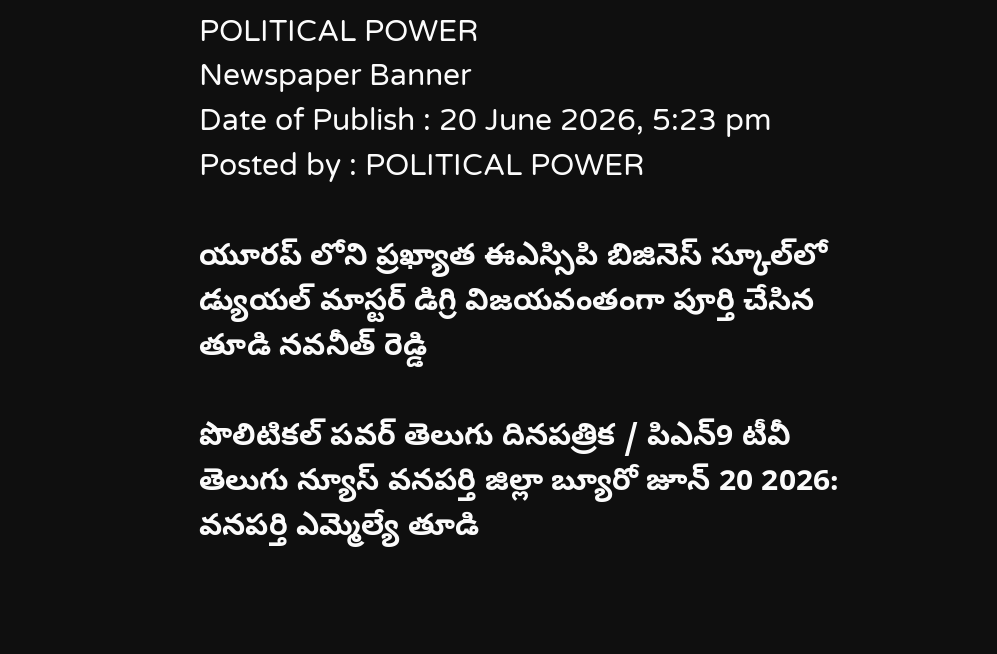POLITICAL POWER
Newspaper Banner
Date of Publish : 20 June 2026, 5:23 pm Posted by : POLITICAL POWER

యూరప్ లోని ప్రఖ్యాత ఈఎస్సిపి బిజినెస్ స్కూల్‌లో డ్యుయల్ మాస్టర్ డిగ్రి విజయవంతంగా పూర్తి చేసిన తూడి నవనీత్ రెడ్డి

పొలిటికల్ పవర్ తెలుగు దినపత్రిక / పిఎన్9 టీవీ తెలుగు న్యూస్ వనపర్తి జిల్లా బ్యూరో జూన్ 20 2026: వనపర్తి ఎమ్మెల్యే తూడి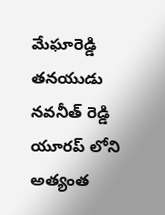మేఘారెడ్డి తనయుడు నవనీత్ రెడ్డి యూరప్ లోని అత్యంత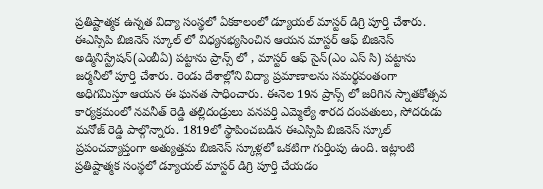ప్రతిష్టాత్మక ఉన్నత విద్యా సంస్థలో ఏకకాలంలో డ్యూయల్ మాస్టర్ డిగ్రి పూర్తి చేశారు. ఈఎస్సిపి బిజినెస్ స్కూల్ లో విధ్యనభ్యసించిన ఆయన మాస్టర్ ఆఫ్ బిజినెస్ అడ్మినిస్ట్రేషన్(ఎంబీఏ) పట్టాను ప్రాన్స్ లో , మాస్టర్ ఆఫ్ సైన్(ఎం ఎస్ సి) పట్టాను జర్మనీలో పూర్తి చేశారు. రెండు దేశాల్లోని విద్యా ప్రమాణాలను సమర్థవంతంగా అధిగమిస్తూ ఆయన ఈ ఘనత సాధించారు. ఈనెల 19న ప్రాన్స్ లో జరిగిన స్నాతకోత్సవ కార్యక్రమంలో నవనీత్ రెడ్డి తల్లిదండ్రులు వనపర్తి ఎమ్మెల్యే శారద దంపతులు, సోదరుడు మనోజ్ రెడ్డి పాల్గొన్నారు. 1819లో స్థాపించబడిన ఈఎస్సిపి బిజినెస్ స్కూల్ ప్రపంచవ్యాప్తంగా అత్యుత్తమ బిజినెస్ స్కూళ్లలో ఒకటిగా గుర్తింపు ఉంది. ఇట్లాంటి ప్రతిష్టాత్మక సంస్థలో డ్యూయల్ మాస్టర్ డిగ్రి పూర్తి చేయడం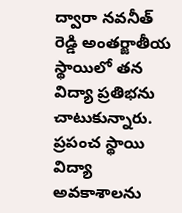ద్వారా నవనీత్ రెడ్డి అంతర్జాతీయ స్థాయిలో తన విద్యా ప్రతిభను చాటుకున్నారు. ప్రపంచ స్థాయి విద్యా అవకాశాలను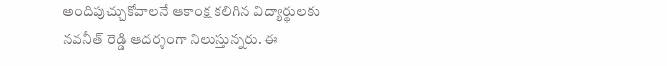అందిపుచ్చుకోవాలనే ఆకాంక్ష కలిగిన విద్యార్థులకు నవనీత్ రెడ్డి ఆదర్శంగా నిలుస్తున్నరు. ఈ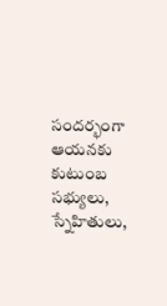సందర్భంగా ఆయనకు కుటుంబ సభ్యులు, స్నేహితులు,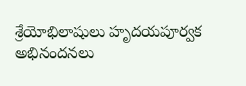శ్రేయోభిలాషులు హృదయపూర్వక అభినందనలు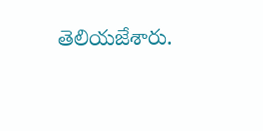తెలియజేశారు.